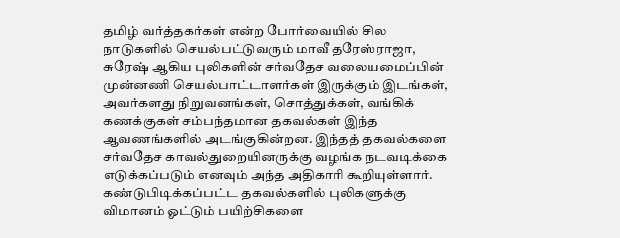தமிழ் வர்த்தகர்கள் என்ற போர்வையில் சில நாடுகளில் செயல்பட்டுவரும் மாவீ தரேஸ்ராஜா, சுரேஷ் ஆகிய புலிகளின் சர்வதேச வலையமைப்பின் முன்னணி செயல்பாட்டாளர்கள் இருக்கும் இடங்கள், அவர்களது நிறுவனங்கள், சொத்துக்கள், வங்கிக் கணக்குகள் சம்பந்தமான தகவல்கள் இந்த ஆவணங்களில் அடங்குகின்றன. இந்தத் தகவல்களை சர்வதேச காவல்துறையினருக்கு வழங்க நடவடிக்கை எடுக்கப்படும் எனவும் அந்த அதிகாரி கூறியுள்ளார்.
கண்டுபிடிக்கப்பட்ட தகவல்களில் புலிகளுக்கு விமானம் ஓட்டும் பயிற்சிகளை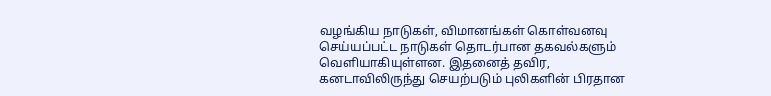வழங்கிய நாடுகள், விமானங்கள் கொள்வனவு செய்யப்பட்ட நாடுகள் தொடர்பான தகவல்களும் வெளியாகியுள்ளன. இதனைத் தவிர, கனடாவிலிருந்து செயற்படும் புலிகளின் பிரதான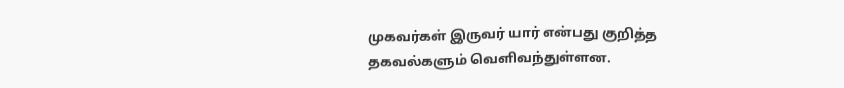முகவர்கள் இருவர் யார் என்பது குறித்த தகவல்களும் வெளிவந்துள்ளன.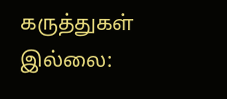கருத்துகள் இல்லை: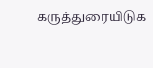கருத்துரையிடுக